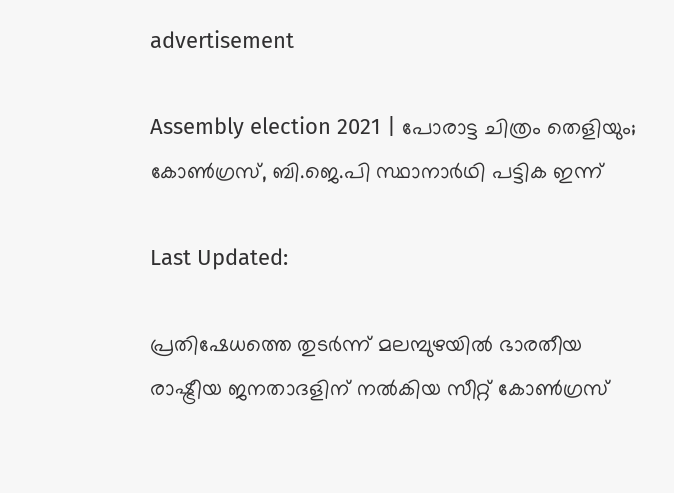advertisement

Assembly election 2021 | പോരാട്ട ചിത്രം തെളിയും; കോൺഗ്രസ്, ബി.ജെ.പി സ്ഥാനാർഥി പട്ടിക ഇന്ന്

Last Updated:

പ്രതിഷേധത്തെ തുടർന്ന് മലമ്പുഴയില്‍ ഭാരതീയ രാഷ്ട്രീയ ജനതാദളിന് നല്‍കിയ സീറ്റ് കോൺഗ്രസ്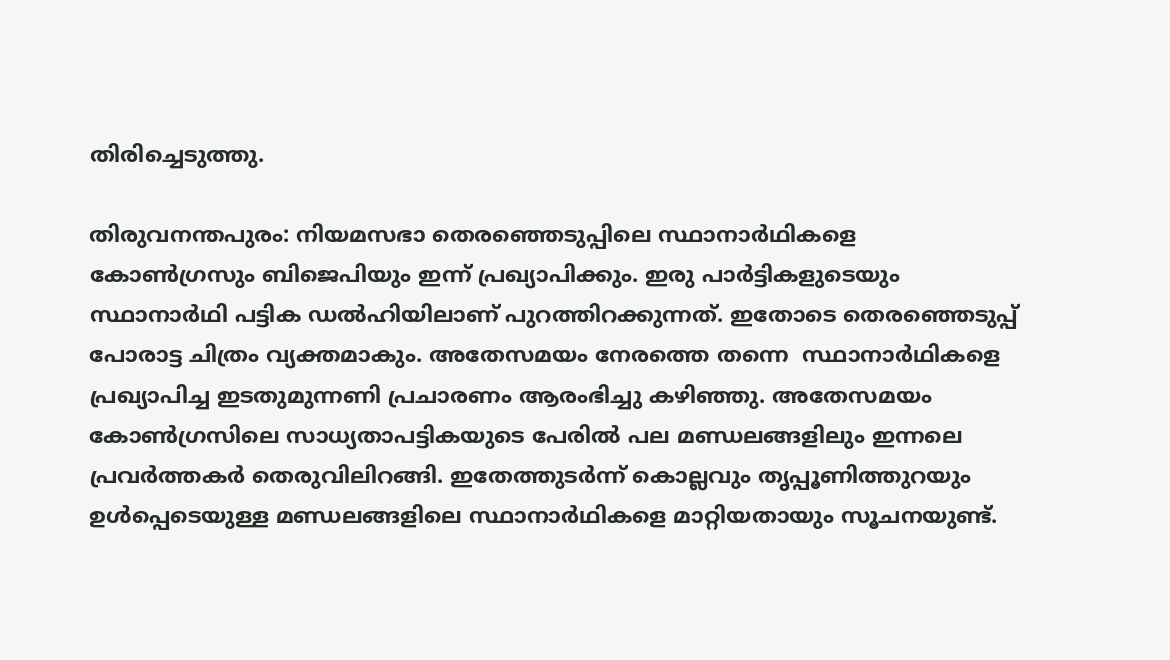തിരിച്ചെടുത്തു.

തിരുവനന്തപുരം: നിയമസഭാ തെരഞ്ഞെടുപ്പിലെ സ്ഥാനാർഥികളെ കോൺഗ്രസും ബിജെപിയും ഇന്ന് പ്രഖ്യാപിക്കും. ഇരു പാർട്ടികളുടെയും സ്ഥാനാർഥി പട്ടിക ഡൽഹിയിലാണ് പുറത്തിറക്കുന്നത്. ഇതോടെ തെരഞ്ഞെടുപ്പ് പോരാട്ട ചിത്രം വ്യക്തമാകും. അതേസമയം നേരത്തെ തന്നെ  സ്ഥാനാർഥികളെ പ്രഖ്യാപിച്ച ഇടതുമുന്നണി പ്രചാരണം ആരംഭിച്ചു കഴിഞ്ഞു. അതേസമയം കോൺഗ്രസിലെ സാധ്യതാപട്ടികയുടെ പേരിൽ പല മണ്ഡലങ്ങളിലും ഇന്നലെ പ്രവർത്തകർ തെരുവിലിറങ്ങി. ഇതേത്തുടർന്ന് കൊല്ലവും തൃപ്പൂണിത്തുറയും ഉൾപ്പെടെയുള്ള മണ്ഡ‍ലങ്ങളിലെ സ്ഥാനാർഥികളെ മാറ്റിയതായും സൂചനയുണ്ട്.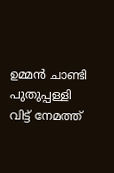ഉമ്മൻ ചാണ്ടി പുതുപ്പള്ളി വിട്ട് നേമത്ത്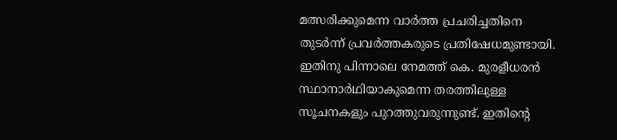മത്സരിക്കുമെന്ന വാർത്ത പ്രചരിച്ചതിനെ തുടർന്ന് പ്രവർത്തകരുടെ പ്രതിഷേധമുണ്ടായി. ഇതിനു പിന്നാലെ നേമത്ത് കെ. മുരളീധരൻ സ്ഥാനാർഥിയാകുമെന്ന തരത്തിലുള്ള സൂചനകളും പുറത്തുവരുന്നുണ്ട്. ഇതിന്റെ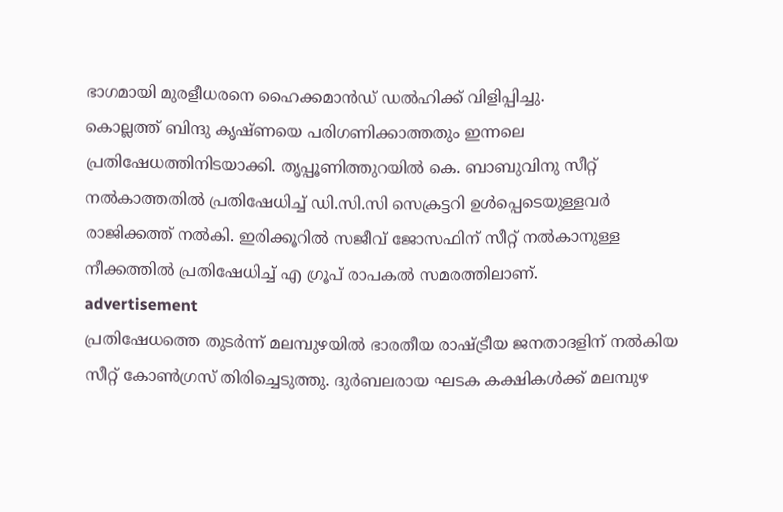ഭാഗമായി മുരളീധരനെ ഹൈക്കമാൻഡ് ഡൽഹിക്ക് വിളിപ്പിച്ചു.
കൊല്ലത്ത് ബിന്ദു കൃഷ്ണയെ പരിഗണിക്കാത്തതും ഇന്നലെ പ്രതിഷേധത്തിനിടയാക്കി. തൃപ്പൂണിത്തുറയിൽ കെ. ബാബുവിനു സീറ്റ് നൽകാത്തതിൽ പ്രതിഷേധിച്ച് ഡി.സി.സി സെക്രട്ടറി ഉൾപ്പെടെയുള്ളവർ രാജിക്കത്ത് നൽകി. ഇരിക്കൂറിൽ സജീവ് ജോസഫിന് സീറ്റ് നൽകാനുള്ള നീക്കത്തിൽ പ്രതിഷേധിച്ച് എ ഗ്രൂപ് രാപകൽ സമരത്തിലാണ്.
advertisement
പ്രതിഷേധത്തെ തുടർന്ന് മലമ്പുഴയില്‍ ഭാരതീയ രാഷ്ട്രീയ ജനതാദളിന് നല്‍കിയ സീറ്റ് കോൺഗ്രസ് തിരിച്ചെടുത്തു. ദുര്‍ബലരായ ഘടക കക്ഷികള്‍ക്ക് മലമ്പുഴ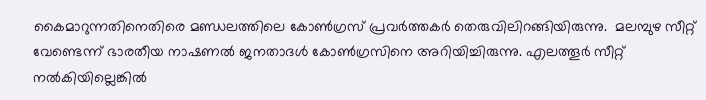കൈമാറുന്നതിനെതിരെ മണ്ഡലത്തിലെ കോണ്‍ഗ്രസ് പ്രവര്‍ത്തകര്‍ തെരുവിലിറങ്ങിയിരുന്നു.  മലമ്പുഴ സീറ്റ് വേണ്ടെന്ന് ഭാരതീയ നാഷണല്‍ ജനതാദള്‍ കോണ്‍ഗ്രസിനെ അറിയിച്ചിരുന്നു. എലത്തൂര്‍ സീറ്റ് നല്‍കിയില്ലെങ്കില്‍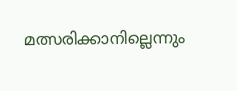മത്സരിക്കാനില്ലെന്നും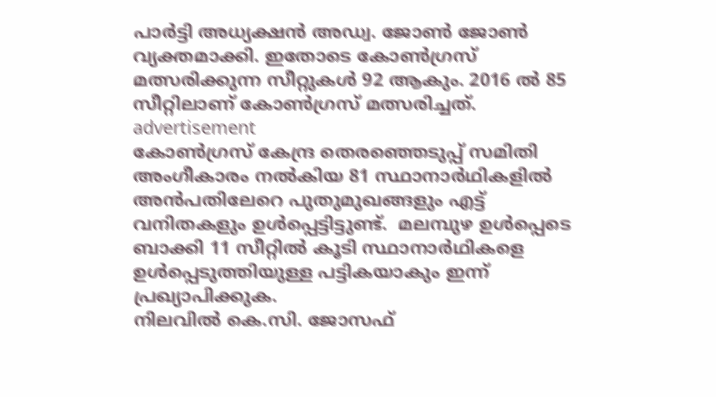പാര്‍ട്ടി അധ്യക്ഷന്‍ അഡ്വ. ജോണ്‍ ജോണ്‍ വ്യക്തമാക്കി. ഇതോടെ കോൺഗ്രസ് മത്സരിക്കുന്ന സീറ്റുകൾ 92 ആകും. 2016 ൽ 85 സീറ്റിലാണ് കോൺഗ്രസ് മത്സരിച്ചത്.
advertisement
കോൺഗ്രസ് കേന്ദ്ര തെരഞ്ഞെടുപ്പ് സമിതി അംഗീകാരം നൽകിയ 81 സ്ഥാനാർഥികളിൽ അൻപതിലേറെ പുതുമുഖങ്ങളും എട്ട് വനിതകളും ഉൾപ്പെട്ടിട്ടുണ്ട്.  മലമ്പുഴ ഉൾപ്പെടെ ബാക്കി 11 സീറ്റിൽ കൂടി സ്ഥാനാർഥികളെ ഉൾപ്പെടുത്തിയുള്ള പട്ടികയാകും ഇന്ന് പ്രഖ്യാപിക്കുക.
നിലവിൽ കെ.സി. ജോസഫ്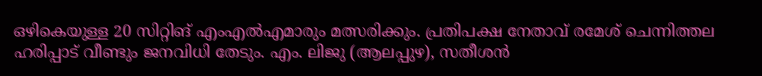ഒഴികെയുള്ള 20 സിറ്റിങ് എംഎൽഎമാരും മത്സരിക്കും. പ്രതിപക്ഷ നേതാവ് രമേശ് ചെന്നിത്തല ഹരിപ്പാട് വീണ്ടും ജനവിധി തേടും. എം. ലിജു (ആലപ്പുഴ), സതീശൻ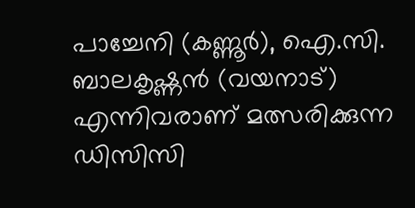പാച്ചേനി (കണ്ണൂർ), ഐ.സി. ബാലകൃഷ്ണൻ (വയനാട്) എന്നിവരാണ് മത്സരിക്കുന്ന ഡിസിസി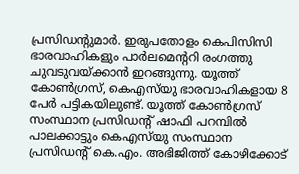പ്രസിഡന്റുമാർ. ഇരുപതോളം കെപിസിസി ഭാരവാഹികളും പാർലമെന്ററി രംഗത്തു ചുവടുവയ്ക്കാൻ ഇറങ്ങുന്നു. യൂത്ത് കോൺഗ്രസ്, കെഎസ്‌യു ഭാരവാഹികളായ 8 പേർ പട്ടികയിലുണ്ട്. യൂത്ത് കോൺഗ്രസ് സംസ്ഥാന പ്രസിഡന്റ് ഷാഫി പറമ്പിൽ പാലക്കാട്ടും കെഎസ്‌യു സംസ്ഥാന പ്രസിഡന്റ് കെ.എം. അഭിജിത്ത് കോഴിക്കോട്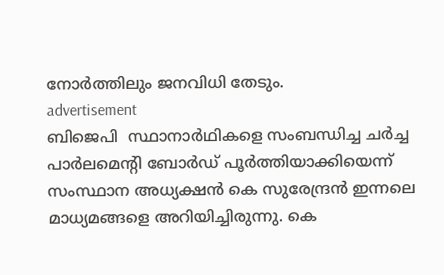നോർത്തിലും ജനവിധി തേടും.
advertisement
ബിജെപി  സ്ഥാനാര്‍ഥികളെ സംബന്ധിച്ച ചര്‍ച്ച പാര്‍ലമെന്റി ബോര്‍ഡ് പൂര്‍ത്തിയാക്കിയെന്ന് സംസ്ഥാന അധ്യക്ഷന്‍ കെ സുരേന്ദ്രന്‍ ഇന്നലെ മാധ്യമങ്ങളെ അറിയിച്ചിരുന്നു. കെ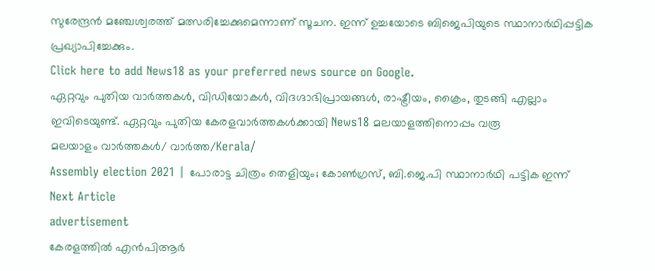സുരേന്ദ്രന്‍ മഞ്ചേശ്വരത്ത് മത്സരിച്ചേക്കുമെന്നാണ് സൂചന. ഇന്ന് ഉച്ചയോടെ ബിജെപിയുടെ സ്ഥാനാര്‍ഥിപ്പട്ടിക  പ്രഖ്യാപിച്ചേക്കും.
Click here to add News18 as your preferred news source on Google.
ഏറ്റവും പുതിയ വാർത്തകൾ, വിഡിയോകൾ, വിദഗ്ദാഭിപ്രായങ്ങൾ, രാഷ്ട്രീയം, ക്രൈം, തുടങ്ങി എല്ലാം ഇവിടെയുണ്ട്. ഏറ്റവും പുതിയ കേരളവാർത്തകൾക്കായി News18 മലയാളത്തിനൊപ്പം വരൂ
മലയാളം വാർത്തകൾ/ വാർത്ത/Kerala/
Assembly election 2021 | പോരാട്ട ചിത്രം തെളിയും; കോൺഗ്രസ്, ബി.ജെ.പി സ്ഥാനാർഥി പട്ടിക ഇന്ന്
Next Article
advertisement
കേരളത്തിൽ എൻപിആർ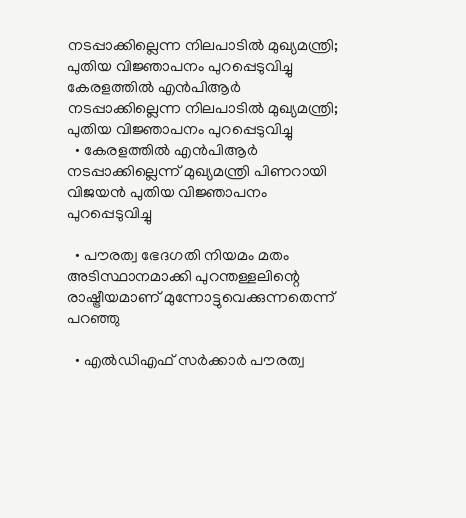നടപ്പാക്കില്ലെന്ന നിലപാടിൽ മുഖ്യമന്ത്രി; പുതിയ വിജ്ഞാപനം പുറപ്പെടുവിച്ചു
കേരളത്തിൽ എൻപിആർ നടപ്പാക്കില്ലെന്ന നിലപാടിൽ മുഖ്യമന്ത്രി; പുതിയ വിജ്ഞാപനം പുറപ്പെടുവിച്ചു
  • കേരളത്തിൽ എൻപിആർ നടപ്പാക്കില്ലെന്ന് മുഖ്യമന്ത്രി പിണറായി വിജയൻ പുതിയ വിജ്ഞാപനം പുറപ്പെടുവിച്ചു

  • പൗരത്വ ഭേദഗതി നിയമം മതം അടിസ്ഥാനമാക്കി പുറന്തള്ളലിന്റെ രാഷ്ട്രീയമാണ് മുന്നോട്ടുവെക്കുന്നതെന്ന് പറഞ്ഞു

  • എൽഡിഎഫ് സർക്കാർ പൗരത്വ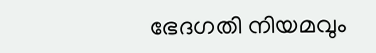ഭേദഗതി നിയമവും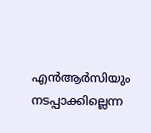എൻആർസിയും നടപ്പാക്കില്ലെന്ന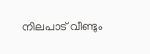നിലപാട് വീണ്ടും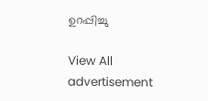ഉറപ്പിച്ചു

View All
advertisement